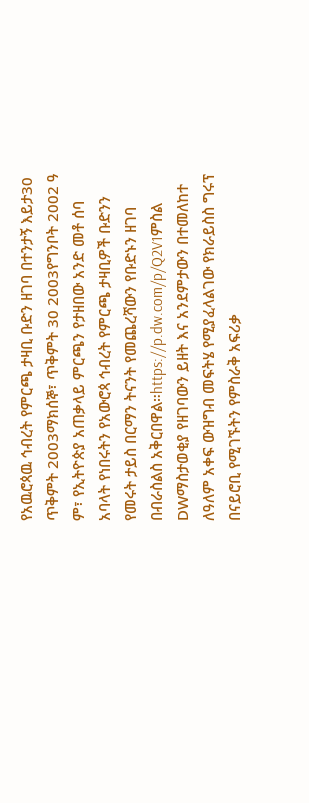የአዉሮጳዉ ኅብረት የምርጫ ታዛቢ ቡድን ዘገባ በተንታኝ እይታ30 ጥቅምት 2003ማክሰኞ፣ ጥቅምት 30 2003የግንቦት 2002 ዓ ም፣ የኢትዮጵያ አጠቃላይ ምርጫን የታዘበው አንድ መቶ ሰባ አባላት የነበሩትን የአውሮጳ ኅብረት የምርጫ ታዛቢዎች ቡድንን የመሩት ታይስ በርማን ትናንት የመጨረሻውን የቡድኑን ዘገባ በብራስልስ አቅርበዋል።https://p.dw.com/p/Q2V1ምስል DWማስታወቂያ የዘገባውን ይዘት እና አንደምታውን በተመለከተ ለዓለም አቀፍ ውዝግብ መፍትሄ የሚያፈላልገው የክራይስስ ግሩፕ በናይሮቢ የሚገኙትን የምስራቅ አፍሪቃ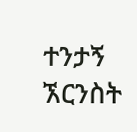ተንታኝ ኧርንስት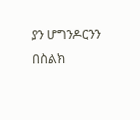ያን ሆግንዶርንን በስልክ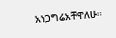አነጋግሬአቸዋለሁ።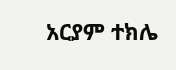አርያም ተክሌ